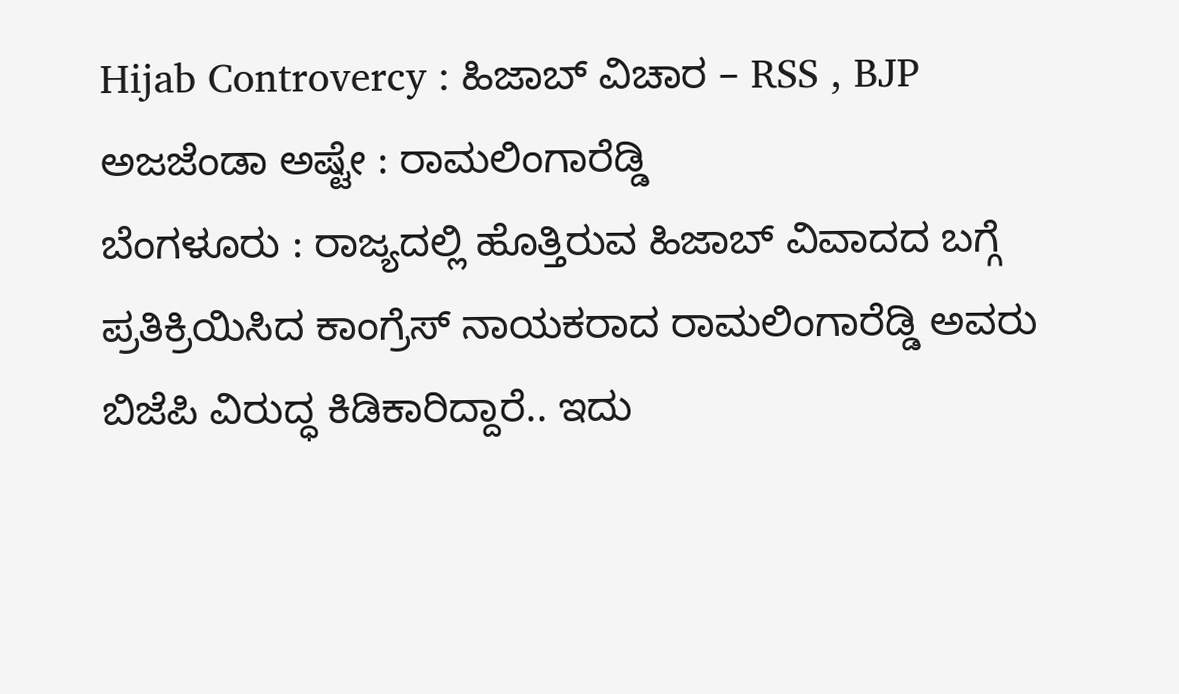Hijab Controvercy : ಹಿಜಾಬ್ ವಿಚಾರ – RSS , BJP ಅಜಜೆಂಡಾ ಅಷ್ಟೇ : ರಾಮಲಿಂಗಾರೆಡ್ಡಿ
ಬೆಂಗಳೂರು : ರಾಜ್ಯದಲ್ಲಿ ಹೊತ್ತಿರುವ ಹಿಜಾಬ್ ವಿವಾದದ ಬಗ್ಗೆ ಪ್ರತಿಕ್ರಿಯಿಸಿದ ಕಾಂಗ್ರೆಸ್ ನಾಯಕರಾದ ರಾಮಲಿಂಗಾರೆಡ್ಡಿ ಅವರು ಬಿಜೆಪಿ ವಿರುದ್ಧ ಕಿಡಿಕಾರಿದ್ದಾರೆ.. ಇದು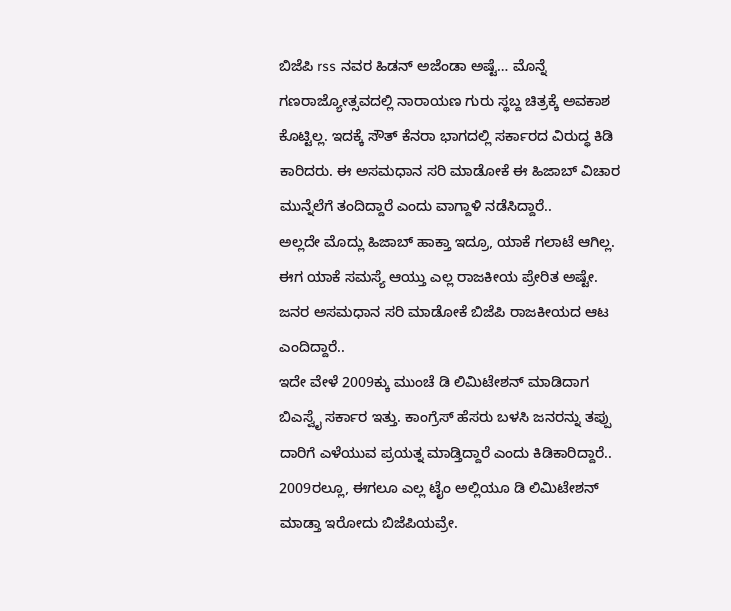ಬಿಜೆಪಿ rss ನವರ ಹಿಡನ್ ಅಜೆಂಡಾ ಅಷ್ಟೆ… ಮೊನ್ನೆ ಗಣರಾಜ್ಯೋತ್ಸವದಲ್ಲಿ ನಾರಾಯಣ ಗುರು ಸ್ಥಬ್ದ ಚಿತ್ರಕ್ಕೆ ಅವಕಾಶ ಕೊಟ್ಟಿಲ್ಲ. ಇದಕ್ಕೆ ಸೌತ್ ಕೆನರಾ ಭಾಗದಲ್ಲಿ ಸರ್ಕಾರದ ವಿರುದ್ಧ ಕಿಡಿ ಕಾರಿದರು. ಈ ಅಸಮಧಾನ ಸರಿ ಮಾಡೋಕೆ ಈ ಹಿಜಾಬ್ ವಿಚಾರ ಮುನ್ನೆಲೆಗೆ ತಂದಿದ್ದಾರೆ ಎಂದು ವಾಗ್ದಾಳಿ ನಡೆಸಿದ್ದಾರೆ..
ಅಲ್ಲದೇ ಮೊದ್ಲು ಹಿಜಾಬ್ ಹಾಕ್ತಾ ಇದ್ರೂ, ಯಾಕೆ ಗಲಾಟೆ ಆಗಿಲ್ಲ. ಈಗ ಯಾಕೆ ಸಮಸ್ಯೆ ಆಯ್ತು ಎಲ್ಲ ರಾಜಕೀಯ ಪ್ರೇರಿತ ಅಷ್ಟೇ. ಜನರ ಅಸಮಧಾನ ಸರಿ ಮಾಡೋಕೆ ಬಿಜೆಪಿ ರಾಜಕೀಯದ ಆಟ ಎಂದಿದ್ದಾರೆ..
ಇದೇ ವೇಳೆ 2009ಕ್ಕು ಮುಂಚೆ ಡಿ ಲಿಮಿಟೇಶನ್ ಮಾಡಿದಾಗ ಬಿಎಸ್ವೈ ಸರ್ಕಾರ ಇತ್ತು. ಕಾಂಗ್ರೆಸ್ ಹೆಸರು ಬಳಸಿ ಜನರನ್ನು ತಪ್ಪು ದಾರಿಗೆ ಎಳೆಯುವ ಪ್ರಯತ್ನ ಮಾಡ್ತಿದ್ದಾರೆ ಎಂದು ಕಿಡಿಕಾರಿದ್ದಾರೆ..
2009ರಲ್ಲೂ, ಈಗಲೂ ಎಲ್ಲ ಟೈಂ ಅಲ್ಲಿಯೂ ಡಿ ಲಿಮಿಟೇಶನ್ ಮಾಡ್ತಾ ಇರೋದು ಬಿಜೆಪಿಯವ್ರೇ.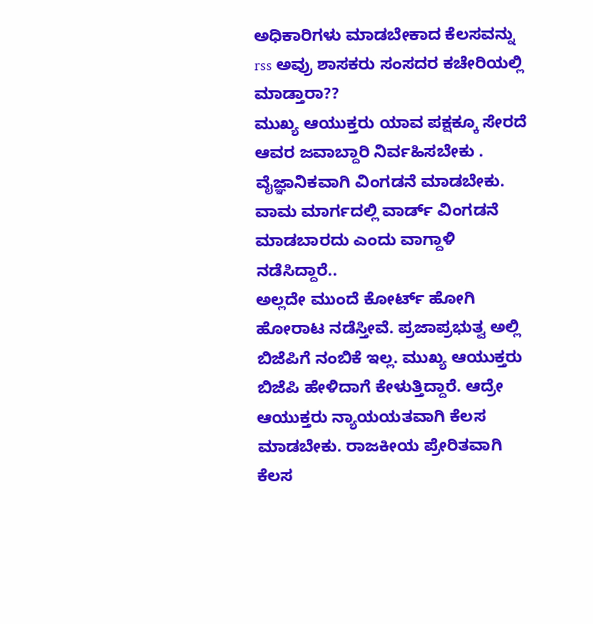ಅಧಿಕಾರಿಗಳು ಮಾಡಬೇಕಾದ ಕೆಲಸವನ್ನು rss ಅವ್ರು ಶಾಸಕರು ಸಂಸದರ ಕಚೇರಿಯಲ್ಲಿ ಮಾಡ್ತಾರಾ??
ಮುಖ್ಯ ಆಯುಕ್ತರು ಯಾವ ಪಕ್ಷಕ್ಕೂ ಸೇರದೆ ಆವರ ಜವಾಬ್ದಾರಿ ನಿರ್ವಹಿಸಬೇಕು . ವೈಜ್ಞಾನಿಕವಾಗಿ ವಿಂಗಡನೆ ಮಾಡಬೇಕು. ವಾಮ ಮಾರ್ಗದಲ್ಲಿ ವಾರ್ಡ್ ವಿಂಗಡನೆ ಮಾಡಬಾರದು ಎಂದು ವಾಗ್ದಾಳಿ ನಡೆಸಿದ್ದಾರೆ..
ಅಲ್ಲದೇ ಮುಂದೆ ಕೋರ್ಟ್ ಹೋಗಿ ಹೋರಾಟ ನಡೆಸ್ತೀವೆ. ಪ್ರಜಾಪ್ರಭುತ್ವ ಅಲ್ಲಿ ಬಿಜೆಪಿಗೆ ನಂಬಿಕೆ ಇಲ್ಲ. ಮುಖ್ಯ ಆಯುಕ್ತರು ಬಿಜೆಪಿ ಹೇಳಿದಾಗೆ ಕೇಳುತ್ತಿದ್ದಾರೆ. ಆದ್ರೇ ಆಯುಕ್ತರು ನ್ಯಾಯಯತವಾಗಿ ಕೆಲಸ ಮಾಡಬೇಕು. ರಾಜಕೀಯ ಪ್ರೇರಿತವಾಗಿ ಕೆಲಸ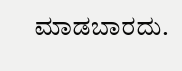ಮಾಡಬಾರದು.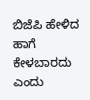ಬಿಜೆಪಿ ಹೇಳಿದ ಹಾಗೆ ಕೇಳಬಾರದು ಎಂದು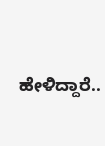ಹೇಳಿದ್ದಾರೆ..